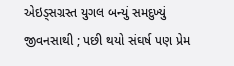એઇડ્સગ્રસ્ત યુગલ બન્યું સમદુખ્યું જીવનસાથી ; પછી થયો સંઘર્ષ પણ પ્રેમ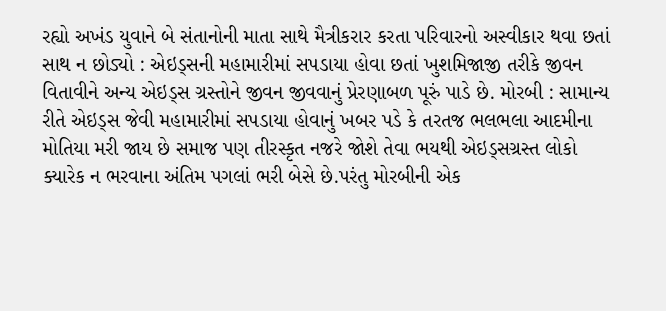રહ્યો અખંડ યુવાને બે સંતાનોની માતા સાથે મૈત્રીકરાર કરતા પરિવારનો અસ્વીકાર થવા છતાં સાથ ન છોડ્યો : એઇડ્સની મહામારીમાં સપડાયા હોવા છતાં ખુશમિજાજી તરીકે જીવન વિતાવીને અન્ય એઇડ્સ ગ્રસ્તોને જીવન જીવવાનું પ્રેરણાબળ પૂરું પાડે છે. મોરબી : સામાન્ય રીતે એઇડ્સ જેવી મહામારીમાં સપડાયા હોવાનું ખબર પડે કે તરતજ ભલભલા આદમીના મોતિયા મરી જાય છે સમાજ પણ તીરસ્કૃત નજરે જોશે તેવા ભયથી એઇડ્સગ્રસ્ત લોકો ક્યારેક ન ભરવાના અંતિમ પગલાં ભરી બેસે છે.પરંતુ મોરબીની એક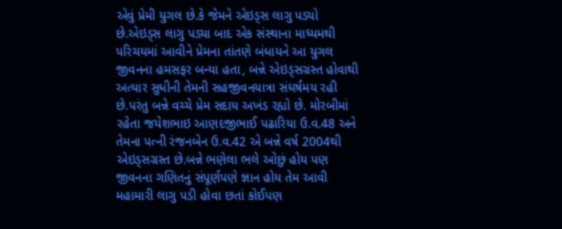એવું પ્રેમી યુગલ છે.કે જેમને એઇડ્સ લાગુ પડ્યો છે.એઇડ્સ લાગુ પડ્યા બાદ એક સંસ્થાના માધ્યમથી પરિચયમાં આવીને પ્રેમના તાંતણે બંધાયને આ યુગલ જીવનના હમસફર બન્યા હતા, બન્ને એઇડ્સગ્રસ્ત હોવાથી અત્યાર સુધીની તેમની સહજીવનયાત્રા સંઘર્ષમય રહી છે.પરંતુ બન્ને વચ્ચે પ્રેમ સદાય અખંડ રહ્યો છે. મોરબીમાં રહેતા જયેશભાઇ આણદજીભાઈ પઢારિયા ઉ.વ.48 અને તેમના પત્ની રંજનબેન ઉ.વ.42 એ બન્ને વર્ષ 2004થી એઇડ્સગ્રસ્ત છે.બન્ને ભણેલા ભલે ઓછું હોય પણ જીવનના ગણિતનું સંપૂર્ણપણે જ્ઞાન હોય તેમ આવી મહામારી લાગુ પડી હોવા છતાં કોઈપણ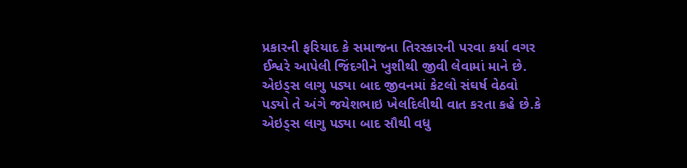પ્રકારની ફરિયાદ કે સમાજના તિરસ્કારની પરવા કર્યા વગર ઈશ્વરે આપેલી જિંદગીને ખુશીથી જીવી લેવામાં માને છે. એઇડ્સ લાગુ પડ્યા બાદ જીવનમાં કેટલો સંઘર્ષ વેઠવો પડ્યો તે અંગે જયેશભાઇ ખેલદિલીથી વાત કરતા કહે છે.કે એઇડ્સ લાગુ પડ્યા બાદ સૌથી વધુ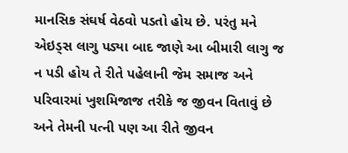માનસિક સંઘર્ષ વેઠવો પડતો હોય છે. પરંતુ મને એઇડ્સ લાગુ પડ્યા બાદ જાણે આ બીમારી લાગુ જ ન પડી હોય તે રીતે પહેલાની જેમ સમાજ અને પરિવારમાં ખુશમિજાજ તરીકે જ જીવન વિતાવું છે અને તેમની પત્ની પણ આ રીતે જીવન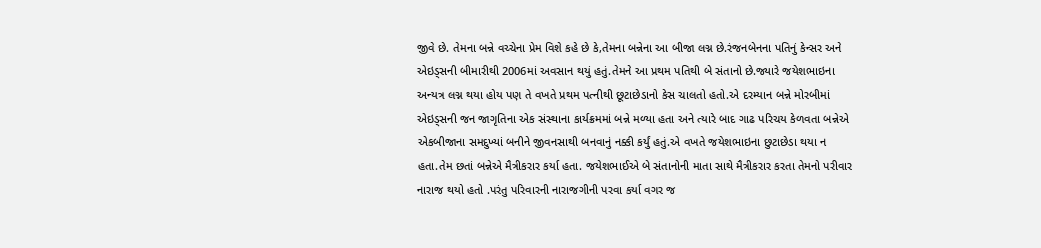જીવે છે. તેમના બન્ને વચ્ચેના પ્રેમ વિશે કહે છે કે,તેમના બન્નેના આ બીજા લગ્ન છે.રંજનબેનના પતિનું કેન્સર અને એઇડ્સની બીમારીથી 2006માં અવસાન થયું હતું.તેમને આ પ્રથમ પતિથી બે સંતાનો છે.જ્યારે જયેશભાઇના અન્યત્ર લગ્ન થયા હોય પણ તે વખતે પ્રથમ પત્નીથી છૂટાછેડાનો કેસ ચાલતો હતો.એ દરમ્યાન બન્ને મોરબીમાં એઇડ્સની જન જાગૃતિના એક સંસ્થાના કાર્યક્રમમાં બન્ને મળ્યા હતા અને ત્યારે બાદ ગાઢ પરિચય કેળવતા બન્નેએ એકબીજાના સમદુખ્યાં બનીને જીવનસાથી બનવાનું નક્કી કર્યું હતું.એ વખતે જયેશભાઇના છુટાછેડા થયા ન હતા.તેમ છતાં બન્નેએ મૈત્રીકરાર કર્યા હતા. જયેશભાઈએ બે સંતાનોની માતા સાથે મૈત્રીકરાર કરતા તેમનો પરીવાર નારાજ થયો હતો .પરંતુ પરિવારની નારાજગીની પરવા કર્યા વગર જ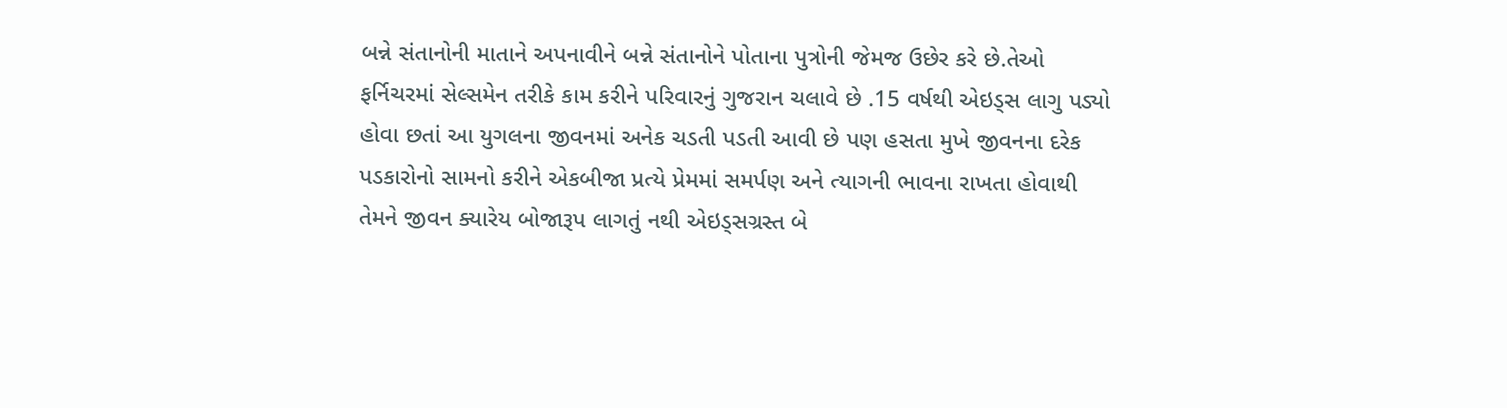બન્ને સંતાનોની માતાને અપનાવીને બન્ને સંતાનોને પોતાના પુત્રોની જેમજ ઉછેર કરે છે.તેઓ ફર્નિચરમાં સેલ્સમેન તરીકે કામ કરીને પરિવારનું ગુજરાન ચલાવે છે .15 વર્ષથી એઇડ્સ લાગુ પડ્યો હોવા છતાં આ યુગલના જીવનમાં અનેક ચડતી પડતી આવી છે પણ હસતા મુખે જીવનના દરેક પડકારોનો સામનો કરીને એકબીજા પ્રત્યે પ્રેમમાં સમર્પણ અને ત્યાગની ભાવના રાખતા હોવાથી તેમને જીવન ક્યારેય બોજારૂપ લાગતું નથી એઇડ્સગ્રસ્ત બે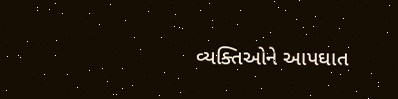વ્યક્તિઓને આપઘાત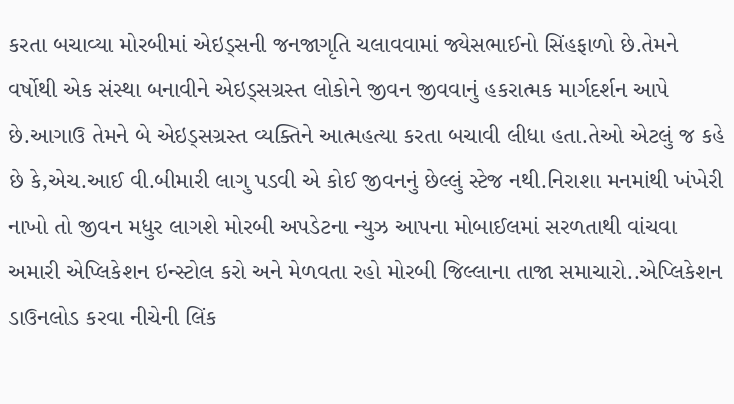કરતા બચાવ્યા મોરબીમાં એઇડ્સની જનજાગૃતિ ચલાવવામાં જ્યેસભાઈનો સિંહફાળો છે.તેમને વર્ષોથી એક સંસ્થા બનાવીને એઇડ્સગ્રસ્ત લોકોને જીવન જીવવાનું હકરાત્મક માર્ગદર્શન આપે છે.આગાઉ તેમને બે એઇડ્સગ્રસ્ત વ્યક્તિને આત્મહત્યા કરતા બચાવી લીધા હતા.તેઓ એટલું જ કહે છે કે,એચ.આઈ વી.બીમારી લાગુ પડવી એ કોઈ જીવનનું છેલ્લું સ્ટેજ નથી.નિરાશા મનમાંથી ખંખેરી નાખો તો જીવન મધુર લાગશે મોરબી અપડેટના ન્યુઝ આપના મોબાઈલમાં સરળતાથી વાંચવા અમારી એપ્લિકેશન ઇન્સ્ટોલ કરો અને મેળવતા રહો મોરબી જિલ્લાના તાજા સમાચારો..એપ્લિકેશન ડાઉનલોડ કરવા નીચેની લિંક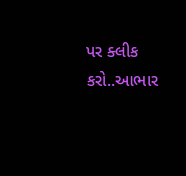પર ક્લીક કરો..આભાર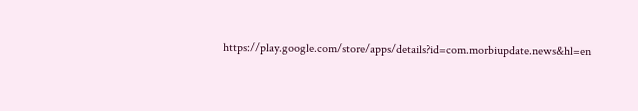https://play.google.com/store/apps/details?id=com.morbiupdate.news&hl=en